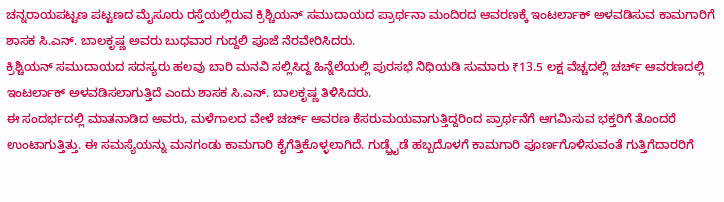ಚನ್ನರಾಯಪಟ್ಟಣ ಪಟ್ಟಣದ ಮೈಸೂರು ರಸ್ತೆಯಲ್ಲಿರುವ ಕ್ರಿಶ್ಚಿಯನ್ ಸಮುದಾಯದ ಪ್ರಾರ್ಥನಾ ಮಂದಿರದ ಆವರಣಕ್ಕೆ ಇಂಟರ್ಲಾಕ್ ಅಳವಡಿಸುವ ಕಾಮಗಾರಿಗೆ ಶಾಸಕ ಸಿ.ಎನ್. ಬಾಲಕೃಷ್ಣ ಅವರು ಬುಧವಾರ ಗುದ್ದಲಿ ಪೂಜೆ ನೆರವೇರಿಸಿದರು.
ಕ್ರಿಶ್ಚಿಯನ್ ಸಮುದಾಯದ ಸದಸ್ಯರು ಹಲವು ಬಾರಿ ಮನವಿ ಸಲ್ಲಿಸಿದ್ದ ಹಿನ್ನೆಲೆಯಲ್ಲಿ ಪುರಸಭೆ ನಿಧಿಯಡಿ ಸುಮಾರು ₹13.5 ಲಕ್ಷ ವೆಚ್ಚದಲ್ಲಿ ಚರ್ಚ್ ಆವರಣದಲ್ಲಿ ಇಂಟರ್ಲಾಕ್ ಅಳವಡಿಸಲಾಗುತ್ತಿದೆ ಎಂದು ಶಾಸಕ ಸಿ.ಎನ್. ಬಾಲಕೃಷ್ಣ ತಿಳಿಸಿದರು.
ಈ ಸಂದರ್ಭದಲ್ಲಿ ಮಾತನಾಡಿದ ಅವರು, ಮಳೆಗಾಲದ ವೇಳೆ ಚರ್ಚ್ ಆವರಣ ಕೆಸರುಮಯವಾಗುತ್ತಿದ್ದರಿಂದ ಪ್ರಾರ್ಥನೆಗೆ ಆಗಮಿಸುವ ಭಕ್ತರಿಗೆ ತೊಂದರೆ ಉಂಟಾಗುತ್ತಿತ್ತು. ಈ ಸಮಸ್ಯೆಯನ್ನು ಮನಗಂಡು ಕಾಮಗಾರಿ ಕೈಗೆತ್ತಿಕೊಳ್ಳಲಾಗಿದೆ. ಗುಡ್ಫ್ರೈಡೆ ಹಬ್ಬದೊಳಗೆ ಕಾಮಗಾರಿ ಪೂರ್ಣಗೊಳಿಸುವಂತೆ ಗುತ್ತಿಗೆದಾರರಿಗೆ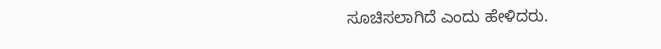ಸೂಚಿಸಲಾಗಿದೆ ಎಂದು ಹೇಳಿದರು.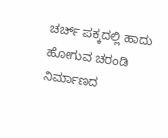ಚರ್ಚ್ ಪಕ್ಕದಲ್ಲಿ ಹಾದು ಹೋಗುವ ಚರಂಡಿ ನಿರ್ಮಾಣದ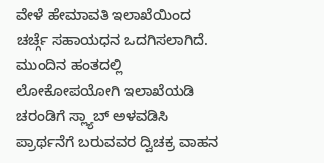ವೇಳೆ ಹೇಮಾವತಿ ಇಲಾಖೆಯಿಂದ ಚರ್ಚ್ಗೆ ಸಹಾಯಧನ ಒದಗಿಸಲಾಗಿದೆ. ಮುಂದಿನ ಹಂತದಲ್ಲಿ ಲೋಕೋಪಯೋಗಿ ಇಲಾಖೆಯಡಿ ಚರಂಡಿಗೆ ಸ್ಲ್ಯಾಬ್ ಅಳವಡಿಸಿ ಪ್ರಾರ್ಥನೆಗೆ ಬರುವವರ ದ್ವಿಚಕ್ರ ವಾಹನ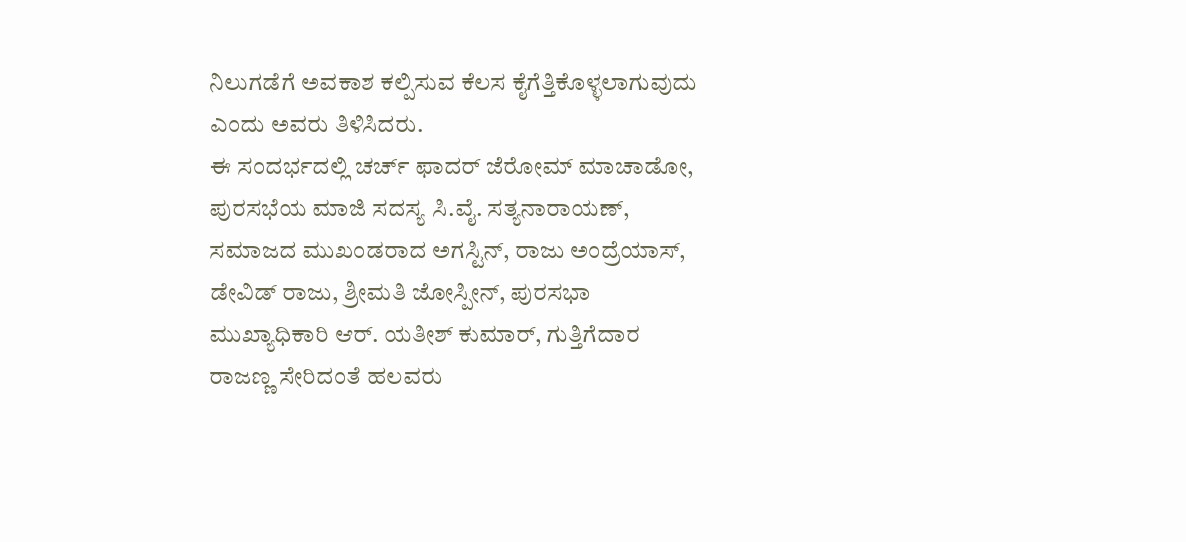ನಿಲುಗಡೆಗೆ ಅವಕಾಶ ಕಲ್ಪಿಸುವ ಕೆಲಸ ಕೈಗೆತ್ತಿಕೊಳ್ಳಲಾಗುವುದು ಎಂದು ಅವರು ತಿಳಿಸಿದರು.
ಈ ಸಂದರ್ಭದಲ್ಲಿ ಚರ್ಚ್ ಫಾದರ್ ಜೆರೋಮ್ ಮಾಚಾಡೋ, ಪುರಸಭೆಯ ಮಾಜಿ ಸದಸ್ಯ ಸಿ.ವೈ. ಸತ್ಯನಾರಾಯಣ್, ಸಮಾಜದ ಮುಖಂಡರಾದ ಅಗಸ್ಟಿನ್, ರಾಜು ಅಂದ್ರೆಯಾಸ್, ಡೇವಿಡ್ ರಾಜು, ಶ್ರೀಮತಿ ಜೋಸ್ಪೀನ್, ಪುರಸಭಾ ಮುಖ್ಯಾಧಿಕಾರಿ ಆರ್. ಯತೀಶ್ ಕುಮಾರ್, ಗುತ್ತಿಗೆದಾರ ರಾಜಣ್ಣ ಸೇರಿದಂತೆ ಹಲವರು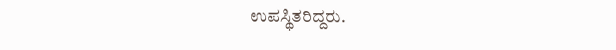ಉಪಸ್ಥಿತರಿದ್ದರು.